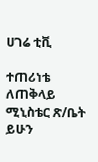ሀገሬ ቲቪ

ተጠሪነቴ ለጠቅላይ ሚኒስቴር ጽ/ቤት ይሁን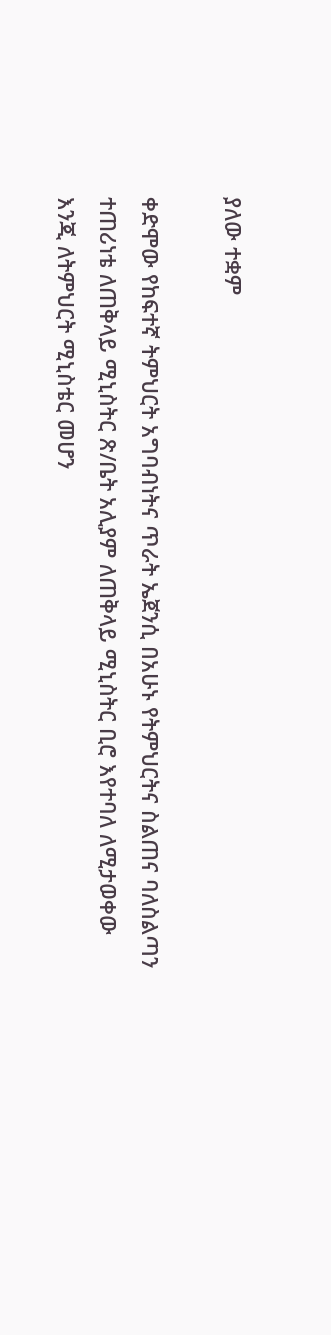ያለው ተቋም

ቀድሞው የከፍተኛ ትምህርት አግባብነትና ጥራት ኤጀንሲ በአሁኑ የትምህርትና ስልጠና ባለስልጣን ተጠሪነቴ ለጠቅላይ ሚኒስትር ጽ/ቤት አሊያም ለጠቅላይ ሚኒስትር ቢሮ እየተባለ ለሚታወቀው እንጂ ለትምህርት ሚኒስቴር መሆን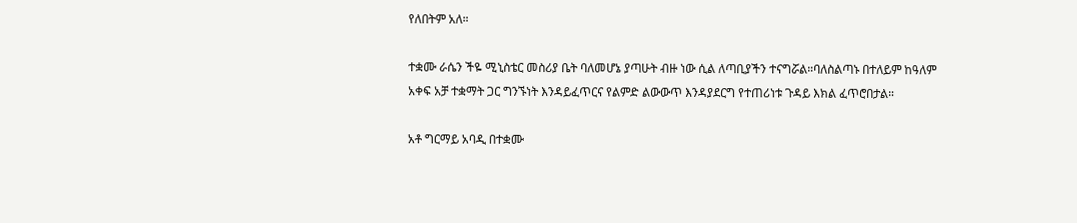የለበትም አለ።

ተቋሙ ራሴን ችዬ ሚኒስቴር መስሪያ ቤት ባለመሆኔ ያጣሁት ብዙ ነው ሲል ለጣቢያችን ተናግሯል።ባለስልጣኑ በተለይም ከዓለም አቀፍ አቻ ተቋማት ጋር ግንኙነት እንዳይፈጥርና የልምድ ልውውጥ እንዳያደርግ የተጠሪነቱ ጉዳይ እክል ፈጥሮበታል።

አቶ ግርማይ አባዲ በተቋሙ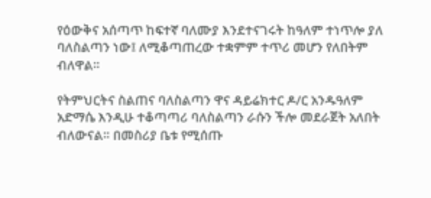የዕውቅና አሰጣጥ ከፍተኛ ባለሙያ እንደተናገሩት ከዓለም ተነጥሎ ያለ ባለስልጣን ነው፤ ለሚቆጣጠረው ተቋምም ተጥሪ መሆን የለበትም ብለዋል።

የትምህርትና ስልጠና ባለስልጣን ዋና ዳይሬክተር ዶ/ር አንዱዓለም አድማሴ እንዲሁ ተቆጣጣሪ ባለስልጣን ራሱን ችሎ መደራጀት አለበት ብለውናል። በመስሪያ ቤቱ የሚሰጡ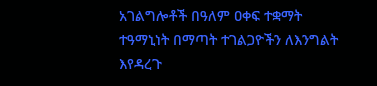አገልግሎቶች በዓለም ዐቀፍ ተቋማት ተዓማኒነት በማጣት ተገልጋዮችን ለእንግልት እየዳረጉ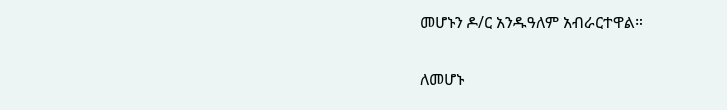መሆኑን ዶ/ር አንዱዓለም አብራርተዋል።

ለመሆኑ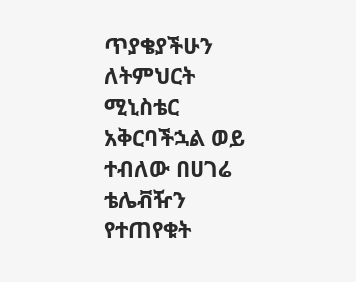ጥያቄያችሁን ለትምህርት ሚኒስቴር አቅርባችኋል ወይ ተብለው በሀገሬ ቴሌቭዥን የተጠየቁት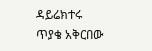ዳይሬክተሩ ጥያቄ አቅርበው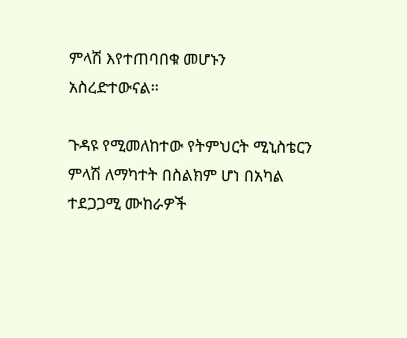ምላሽ እየተጠባበቁ መሆኑን አስረድተውናል።

ጉዳዩ የሚመለከተው የትምህርት ሚኒስቴርን ምላሽ ለማካተት በስልክም ሆነ በአካል ተደጋጋሚ ሙከራዎች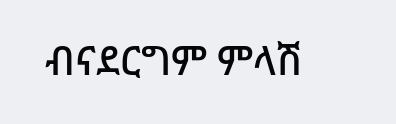ብናደርግም ምላሽ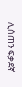ሊሰጠን ፍቃደኛ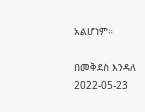አልሆነም።

በመቅደስ እንዳለ
2022-05-23